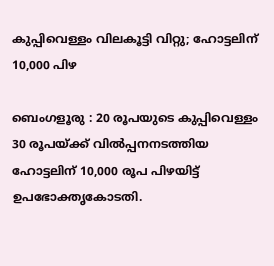കുപ്പിവെള്ളം വിലകൂട്ടി വിറ്റു; ഹോട്ടലിന് 10,000 പിഴ

ബെംഗളൂരു : 20 രൂപയുടെ കുപ്പിവെള്ളം 30 രൂപയ്ക്ക് വിൽപ്പനനടത്തിയ ഹോട്ടലിന് 10,000 രൂപ പിഴയിട്ട് ഉപഭോക്തൃകോടതി.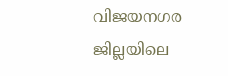വിജയനഗര ജില്ലയിലെ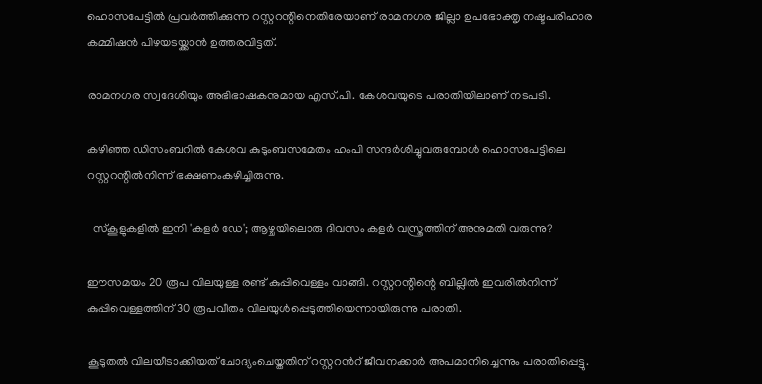ഹൊസപേട്ടിൽ പ്രവർത്തിക്കുന്ന റസ്റ്ററന്റിനെതിരേയാണ് രാമനഗര ജില്ലാ ഉപഭോക്തൃ നഷ്ടപരിഹാര കമ്മിഷൻ പിഴയടയ്ക്കാൻ ഉത്തരവിട്ടത്.

രാമനഗര സ്വദേശിയും അഭിഭാഷകനുമായ എസ്.പി. കേശവയുടെ പരാതിയിലാണ് നടപടി.

കഴിഞ്ഞ ഡിസംബറിൽ കേശവ കുടുംബസമേതം ഹംപി സന്ദർശിച്ചുവരുമ്പോൾ ഹൊസപേട്ടിലെ റസ്റ്ററന്റിൽനിന്ന് ഭക്ഷണംകഴിച്ചിരുന്നു.

  സ്‌കൂളുകളിൽ ഇനി 'കളർ ഡേ'; ആഴ്ചയിലൊരു ദിവസം കളർ വസ്ത്രത്തിന് അനുമതി വരുന്നു?

ഈസമയം 20 രൂപ വിലയുള്ള രണ്ട് കുപ്പിവെള്ളം വാങ്ങി. റസ്റ്ററന്റിന്റെ ബില്ലിൽ ഇവരിൽനിന്ന് കുപ്പിവെള്ളത്തിന് 30 രൂപവീതം വിലയുൾപ്പെടുത്തിയെന്നായിരുന്നു പരാതി.

കൂടുതൽ വിലയീടാക്കിയത് ചോദ്യംചെയ്തതിന് റസ്റ്ററൻറ് ജീവനക്കാർ അപമാനിച്ചെന്നും പരാതിപ്പെട്ടു.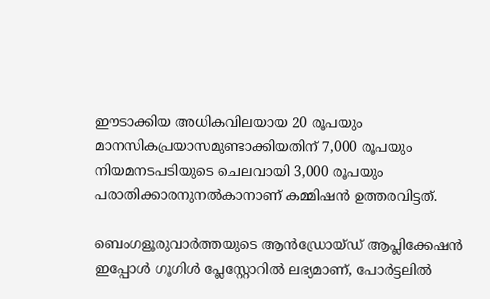ഈടാക്കിയ അധികവിലയായ 20 രൂപയും മാനസികപ്രയാസമുണ്ടാക്കിയതിന് 7,000 രൂപയും നിയമനടപടിയുടെ ചെലവായി 3,000 രൂപയും പരാതിക്കാരനുനൽകാനാണ് കമ്മിഷൻ ഉത്തരവിട്ടത്.

ബെംഗളൂരുവാർത്തയുടെ ആൻഡ്രോയ്ഡ് ആപ്ലിക്കേഷൻ ഇപ്പോൾ ഗൂഗിൾ പ്ലേസ്റ്റോറിൽ ലഭ്യമാണ്, പോർട്ടലിൽ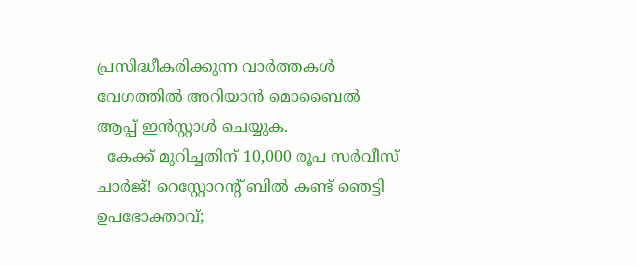പ്രസിദ്ധീകരിക്കുന്ന വാർത്തകൾ വേഗത്തിൽ അറിയാൻ മൊബൈൽ ആപ്പ് ഇൻസ്റ്റാൾ ചെയ്യുക.
  കേക്ക് മുറിച്ചതിന് 10,000 രൂപ സർവീസ് ചാർജ്! റെസ്റ്റോറന്റ് ബിൽ കണ്ട് ഞെട്ടി ഉപഭോക്താവ്;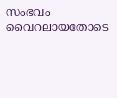സംഭവം വൈറലായതോടെ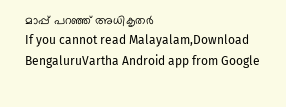മാപ്പ് പറഞ്ഞ് അധികൃതർ
If you cannot read Malayalam,Download BengaluruVartha Android app from Google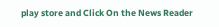play store and Click On the News Reader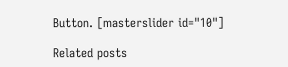Button. [masterslider id="10"]

Related posts